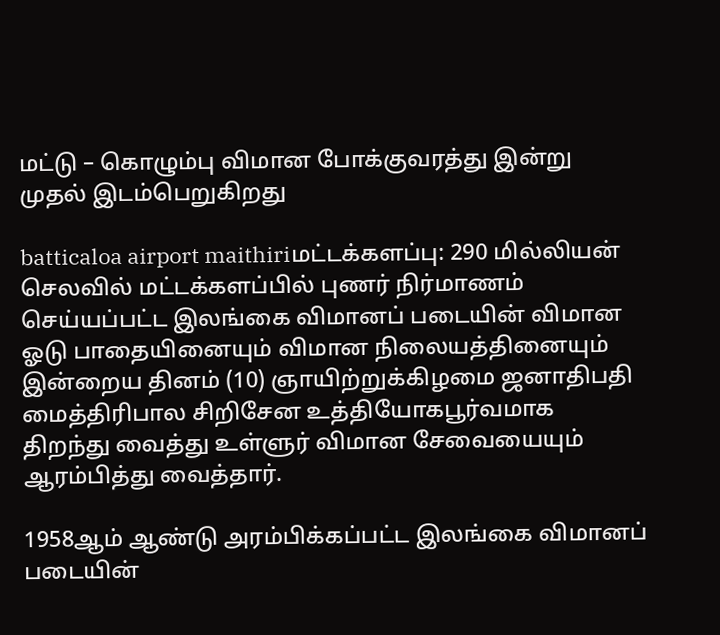மட்டு – கொழும்பு விமான போக்குவரத்து இன்று முதல் இடம்பெறுகிறது

batticaloa airport maithiriமட்டக்களப்பு: 290 மில்லியன் செலவில் மட்டக்களப்பில் புணர் நிர்மாணம் செய்யப்பட்ட இலங்கை விமானப் படையின் விமான ஓடு பாதையினையும் விமான நிலையத்தினையும் இன்றைய தினம் (10) ஞாயிற்றுக்கிழமை ஜனாதிபதி மைத்திரிபால சிறிசேன உத்தியோகபூர்வமாக திறந்து வைத்து உள்ளுர் விமான சேவையையும் ஆரம்பித்து வைத்தார்.

1958ஆம் ஆண்டு அரம்பிக்கப்பட்ட இலங்கை விமானப் படையின்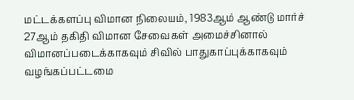மட்டக்களப்பு விமான நிலையம், 1983ஆம் ஆண்டு மார்ச் 27ஆம் தகிதி விமான சேவைகள் அமைச்சினால் விமானப்படைக்காகவும் சிவில் பாதுகாப்புக்காகவும் வழங்கப்பட்டமை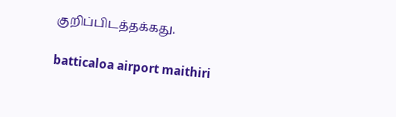குறிப்பிடத்தக்கது.

batticaloa airport maithiri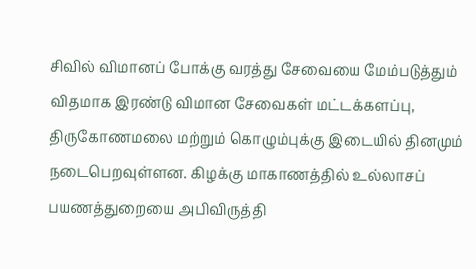சிவில் விமானப் போக்கு வரத்து சேவையை மேம்படுத்தும் விதமாக இரண்டு விமான சேவைகள் மட்டக்களப்பு, திருகோணமலை மற்றும் கொழும்புக்கு இடையில் தினமும் நடைபெறவுள்ளன. கிழக்கு மாகாணத்தில் உல்லாசப் பயணத்துறையை அபிவிருத்தி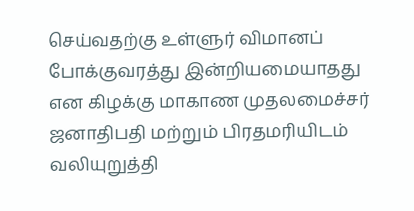செய்வதற்கு உள்ளுர் விமானப் போக்குவரத்து இன்றியமையாதது என கிழக்கு மாகாண முதலமைச்சர் ஜனாதிபதி மற்றும் பிரதமரியிடம் வலியுறுத்தி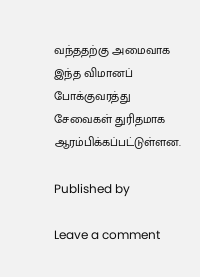வந்ததற்கு அமைவாக இந்த விமானப் போக்குவரத்து சேவைகள் துரிதமாக ஆரம்பிக்கப்பட்டுள்ளன.

Published by

Leave a comment